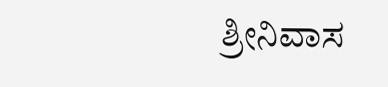ಶ್ರೀನಿವಾಸ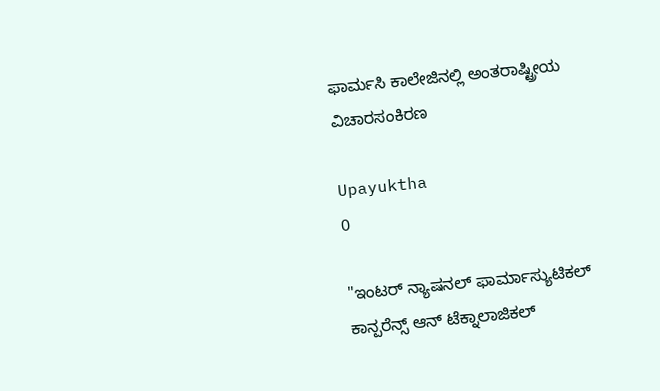ಫಾರ್ಮಸಿ ಕಾಲೇಜಿನಲ್ಲಿ ಅಂತರಾಷ್ಟ್ರೀಯ ವಿಚಾರಸಂಕಿರಣ

Upayuktha
0

"ಇಂಟರ್‍ ನ್ಯಾಷನಲ್ ಫಾರ್ಮಾಸ್ಯುಟಿಕಲ್ ಕಾನ್ಪರೆನ್ಸ್ ಆನ್ ಟೆಕ್ನಾಲಾಜಿಕಲ್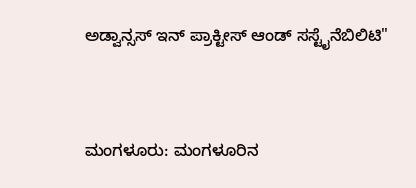ಅಡ್ವಾನ್ಸಸ್ ಇನ್ ಪ್ರಾಕ್ಟೀಸ್ ಆಂಡ್ ಸಸ್ಟೈನೆಬಿಲಿಟಿ"



ಮಂಗಳೂರು: ಮಂಗಳೂರಿನ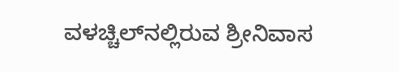ವಳಚ್ಚಿಲ್‍ನಲ್ಲಿರುವ ಶ್ರೀನಿವಾಸ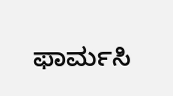ಫಾರ್ಮಸಿ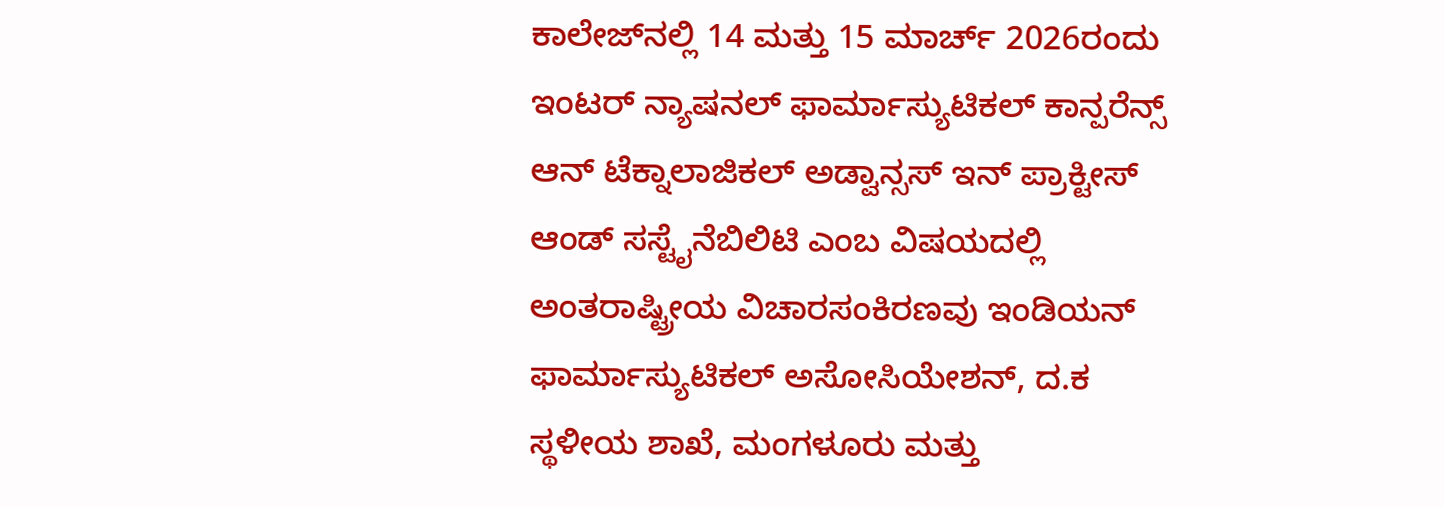ಕಾಲೇಜ್‍ನಲ್ಲಿ 14 ಮತ್ತು 15 ಮಾರ್ಚ್ 2026ರಂದು ಇಂಟರ್ ನ್ಯಾಷನಲ್ ಫಾರ್ಮಾಸ್ಯುಟಿಕಲ್ ಕಾನ್ಪರೆನ್ಸ್ ಆನ್ ಟೆಕ್ನಾಲಾಜಿಕಲ್ ಅಡ್ವಾನ್ಸಸ್ ಇನ್ ಪ್ರಾಕ್ಟೀಸ್ ಆಂಡ್ ಸಸ್ಟೈನೆಬಿಲಿಟಿ ಎಂಬ ವಿಷಯದಲ್ಲಿ  ಅಂತರಾಷ್ಟ್ರೀಯ ವಿಚಾರಸಂಕಿರಣವು ಇಂಡಿಯನ್ ಫಾರ್ಮಾಸ್ಯುಟಿಕಲ್ ಅಸೋಸಿಯೇಶನ್, ದ.ಕ ಸ್ಥಳೀಯ ಶಾಖೆ, ಮಂಗಳೂರು ಮತ್ತು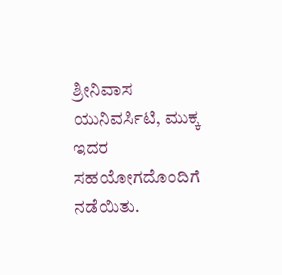ಶ್ರೀನಿವಾಸ ಯುನಿವರ್ಸಿಟಿ, ಮುಕ್ಕ ಇದರ ಸಹಯೋಗದೊಂದಿಗೆ ನಡೆಯಿತು.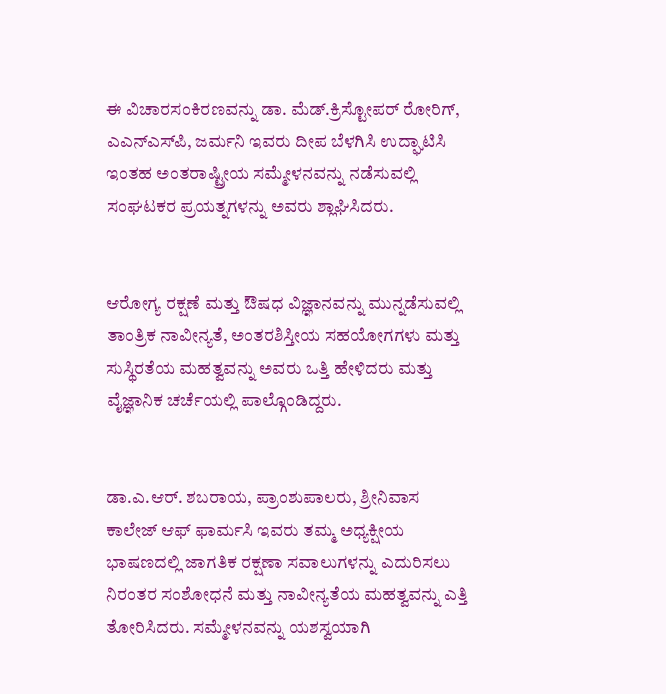ಈ ವಿಚಾರಸಂಕಿರಣವನ್ನು ಡಾ. ಮೆಡ್.ಕ್ರಿಸ್ಟೋಪರ್ ರೋರಿಗ್, ಎಎನ್‍ಎಸ್‍ಪಿ, ಜರ್ಮನಿ ಇವರು ದೀಪ ಬೆಳಗಿಸಿ ಉದ್ಘಾಟಿಸಿ ಇಂತಹ ಅಂತರಾಷ್ಟ್ರೀಯ ಸಮ್ಮೇಳನವನ್ನು ನಡೆಸುವಲ್ಲಿ ಸಂಘಟಕರ ಪ್ರಯತ್ನಗಳನ್ನು ಅವರು ಶ್ಲಾಘಿಸಿದರು.


ಆರೋಗ್ಯ ರಕ್ಷಣೆ ಮತ್ತು ಔಷಧ ವಿಜ್ಞಾನವನ್ನು ಮುನ್ನಡೆಸುವಲ್ಲಿ ತಾಂತ್ರಿಕ ನಾವೀನ್ಯತೆ, ಅಂತರಶಿಸ್ತೀಯ ಸಹಯೋಗಗಳು ಮತ್ತು ಸುಸ್ಥಿರತೆಯ ಮಹತ್ವವನ್ನು ಅವರು ಒತ್ತಿ ಹೇಳಿದರು ಮತ್ತು ವೈಜ್ಞಾನಿಕ ಚರ್ಚೆಯಲ್ಲಿ ಪಾಲ್ಗೊಂಡಿದ್ದರು.


ಡಾ.ಎ.ಆರ್. ಶಬರಾಯ, ಪ್ರಾಂಶುಪಾಲರು, ಶ್ರೀನಿವಾಸ ಕಾಲೇಜ್ ಆಫ್ ಫಾರ್ಮಸಿ ಇವರು ತಮ್ಮ ಅಧ್ಯಕ್ಷೀಯ ಭಾಷಣದಲ್ಲಿ ಜಾಗತಿಕ ರಕ್ಷಣಾ ಸವಾಲುಗಳನ್ನು ಎದುರಿಸಲು ನಿರಂತರ ಸಂಶೋಧನೆ ಮತ್ತು ನಾವೀನ್ಯತೆಯ ಮಹತ್ವವನ್ನು ಎತ್ತಿ ತೋರಿಸಿದರು. ಸಮ್ಮೇಳನವನ್ನು ಯಶಸ್ವಯಾಗಿ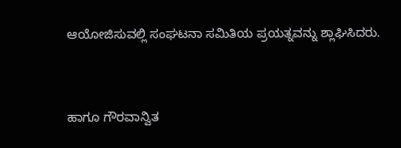ಆಯೋಜಿಸುವಲ್ಲಿ ಸಂಘಟನಾ ಸಮಿತಿಯ ಪ್ರಯತ್ನವನ್ನು ಶ್ಲಾಘಿಸಿದರು.


ಹಾಗೂ ಗೌರವಾನ್ವಿತ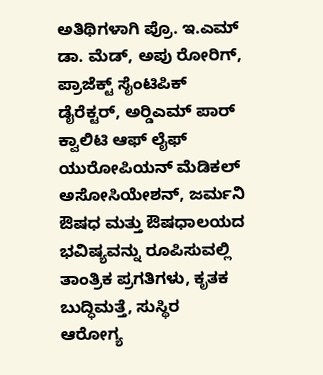ಅತಿಥಿಗಳಾಗಿ ಪ್ರೊ. ಇ.ಎಮ್ ಡಾ. ಮೆಡ್, ಅಪು ರೋರಿಗ್, ಪ್ರಾಜೆಕ್ಟ್ ಸೈಂಟಿಪಿಕ್ ಡೈರೆಕ್ಟರ್, ಅರ್‍ಡಿಎಮ್ ಪಾರ್ ಕ್ವಾಲಿಟಿ ಆಫ್ ಲೈಫ್ ಯುರೋಪಿಯನ್ ಮೆಡಿಕಲ್ ಅಸೋಸಿಯೇಶನ್, ಜರ್ಮನಿ ಔಷಧ ಮತ್ತು ಔಷಧಾಲಯದ ಭವಿಷ್ಯವನ್ನು ರೂಪಿಸುವಲ್ಲಿ ತಾಂತ್ರಿಕ ಪ್ರಗತಿಗಳು, ಕೃತಕ ಬುದ್ಧಿಮತ್ತೆ, ಸುಸ್ಥಿರ ಆರೋಗ್ಯ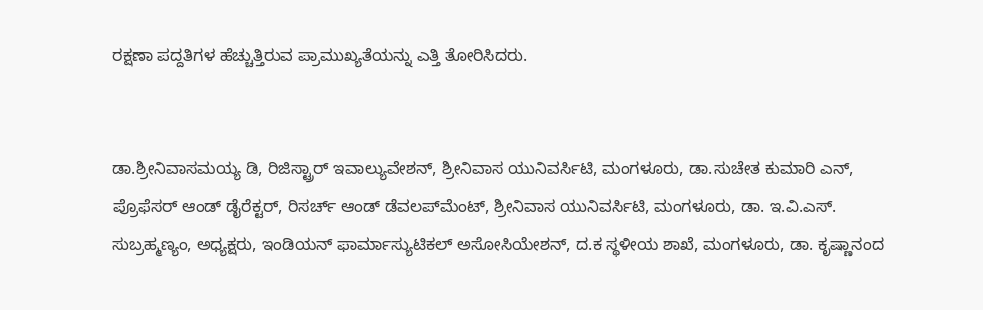ರಕ್ಷಣಾ ಪದ್ದತಿಗಳ ಹೆಚ್ಚುತ್ತಿರುವ ಪ್ರಾಮುಖ್ಯತೆಯನ್ನು ಎತ್ತಿ ತೋರಿಸಿದರು.


ಡಾ.ಶ್ರೀನಿವಾಸಮಯ್ಯ ಡಿ, ರಿಜಿಸ್ಟ್ರಾರ್ ಇವಾಲ್ಯುವೇಶನ್, ಶ್ರೀನಿವಾಸ ಯುನಿವರ್ಸಿಟಿ, ಮಂಗಳೂರು, ಡಾ.ಸುಚೇತ ಕುಮಾರಿ ಎನ್, ಪ್ರೊಫೆಸರ್ ಆಂಡ್ ಡೈರೆಕ್ಟರ್, ರಿಸರ್ಚ್ ಆಂಡ್ ಡೆವಲಪ್‍ಮೆಂಟ್, ಶ್ರೀನಿವಾಸ ಯುನಿವರ್ಸಿಟಿ, ಮಂಗಳೂರು, ಡಾ. ಇ.ವಿ.ಎಸ್. ಸುಬ್ರಹ್ಮಣ್ಯಂ, ಅಧ್ಯಕ್ಷರು, ಇಂಡಿಯನ್ ಫಾರ್ಮಾಸ್ಯುಟಿಕಲ್ ಅಸೋಸಿಯೇಶನ್, ದ.ಕ ಸ್ಥಳೀಯ ಶಾಖೆ, ಮಂಗಳೂರು, ಡಾ. ಕೃಷ್ಣಾನಂದ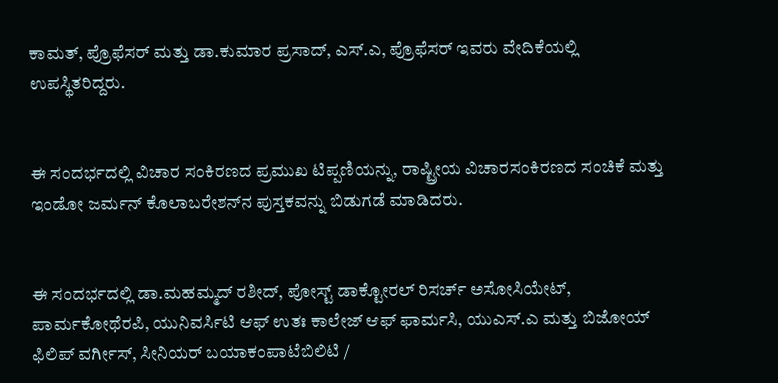ಕಾಮತ್, ಪ್ರೊಫೆಸರ್ ಮತ್ತು ಡಾ.ಕುಮಾರ ಪ್ರಸಾದ್, ಎಸ್.ಎ, ಪ್ರೊಫೆಸರ್ ಇವರು ವೇದಿಕೆಯಲ್ಲಿ ಉಪಸ್ಥಿತರಿದ್ದರು.


ಈ ಸಂದರ್ಭದಲ್ಲಿ ವಿಚಾರ ಸಂಕಿರಣದ ಪ್ರಮುಖ ಟಿಪ್ಪಣಿಯನ್ನು, ರಾಷ್ಟ್ರೀಯ ವಿಚಾರಸಂಕಿರಣದ ಸಂಚಿಕೆ ಮತ್ತು  ಇಂಡೋ ಜರ್ಮನ್ ಕೊಲಾಬರೇಶನ್‍ನ ಪುಸ್ತಕವನ್ನು ಬಿಡುಗಡೆ ಮಾಡಿದರು.


ಈ ಸಂದರ್ಭದಲ್ಲಿ ಡಾ.ಮಹಮ್ಮದ್ ರಶೀದ್, ಪೋಸ್ಟ್ ಡಾಕ್ಟೋರಲ್ ರಿಸರ್ಚ್ ಅಸೋಸಿಯೇಟ್, ಪಾರ್ಮಕೋಥೆರಪಿ, ಯುನಿವರ್ಸಿಟಿ ಆಫ್ ಉತಃ ಕಾಲೇಜ್ ಆಫ್ ಫಾರ್ಮಸಿ, ಯುಎಸ್.ಎ ಮತ್ತು ಬಿಜೋಯ್ ಫಿಲಿಪ್ ವರ್ಗೀಸ್, ಸೀನಿಯರ್ ಬಯಾಕಂಪಾಟೆಬಿಲಿಟಿ /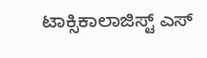ಟಾಕ್ಸಿಕಾಲಾಜಿಸ್ಟ್ ಎಸ್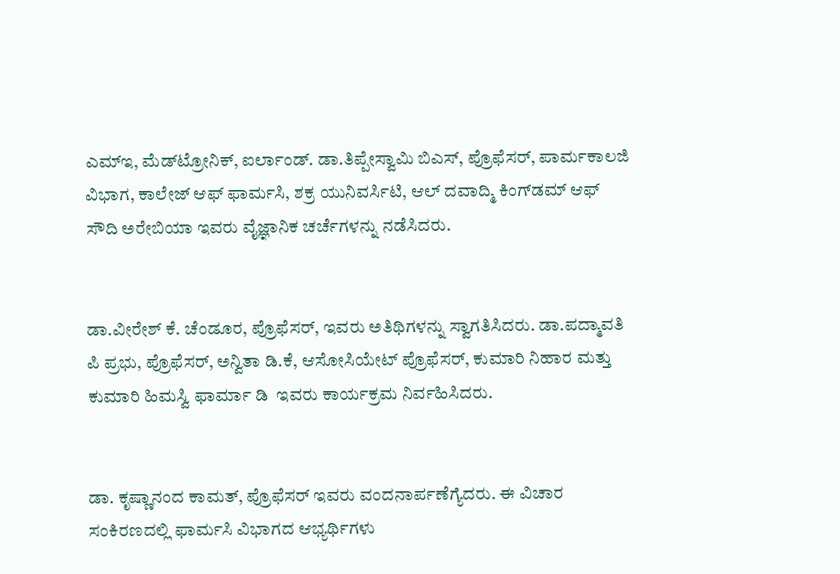ಎಮ್‍ಇ, ಮೆಡ್‍ಟ್ರೋನಿಕ್, ಐರ್ಲಾಂಡ್. ಡಾ.ತಿಪ್ಪೇಸ್ವಾಮಿ ಬಿಎಸ್, ಪ್ರೊಫೆಸರ್, ಪಾರ್ಮಕಾಲಜಿ ವಿಭಾಗ, ಕಾಲೇಜ್ ಆಫ್ ಫಾರ್ಮಸಿ, ಶಕ್ರ ಯುನಿವರ್ಸಿಟಿ, ಆಲ್ ದವಾದ್ಮಿ ಕಿಂಗ್‍ಡಮ್ ಆಫ್ ಸೌದಿ ಅರೇಬಿಯಾ ಇವರು ವೈಜ್ಞಾನಿಕ ಚರ್ಚೆಗಳನ್ನು ನಡೆಸಿದರು.


ಡಾ.ವೀರೇಶ್ ಕೆ. ಚೆಂಡೂರ, ಪ್ರೊಫೆಸರ್, ಇವರು ಅತಿಥಿಗಳನ್ನು ಸ್ವಾಗತಿಸಿದರು. ಡಾ.ಪದ್ಮಾವತಿ ಪಿ ಪ್ರಭು, ಪ್ರೊಫೆಸರ್, ಅನ್ವಿತಾ ಡಿ.ಕೆ, ಆಸೋಸಿಯೇಟ್ ಪ್ರೊಫೆಸರ್, ಕುಮಾರಿ ನಿಹಾರ ಮತ್ತು ಕುಮಾರಿ ಹಿಮಸ್ವಿ ಫಾರ್ಮಾ ಡಿ  ಇವರು ಕಾರ್ಯಕ್ರಮ ನಿರ್ವಹಿಸಿದರು.


ಡಾ. ಕೃಷ್ಣಾನಂದ ಕಾಮತ್, ಪ್ರೊಫೆಸರ್ ಇವರು ವಂದನಾರ್ಪಣೆಗ್ಯೆದರು. ಈ ವಿಚಾರ ಸಂಕಿರಣದಲ್ಲಿ ಫಾರ್ಮಸಿ ವಿಭಾಗದ ಆಭ್ಯರ್ಥಿಗಳು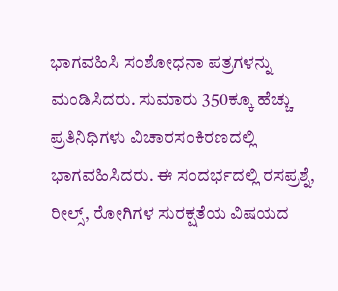ಭಾಗವಹಿಸಿ ಸಂಶೋಧನಾ ಪತ್ರಗಳನ್ನು ಮಂಡಿಸಿದರು. ಸುಮಾರು 350ಕ್ಕೂ ಹೆಚ್ಚು ಪ್ರತಿನಿಧಿಗಳು ವಿಚಾರಸಂಕಿರಣದಲ್ಲಿ ಭಾಗವಹಿಸಿದರು. ಈ ಸಂದರ್ಭದಲ್ಲಿ ರಸಪ್ರಶ್ನೆ, ರೀಲ್ಸ್, ರೋಗಿಗಳ ಸುರಕ್ಷತೆಯ ವಿಷಯದ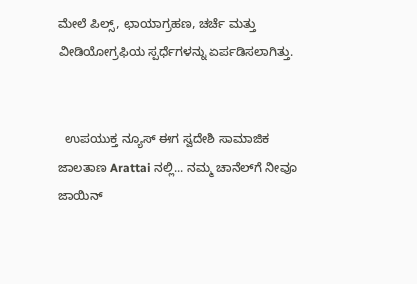ಮೇಲೆ ಪಿಲ್ಸ್, ಛಾಯಾಗ್ರಹಣ, ಚರ್ಚೆ ಮತ್ತು ವೀಡಿಯೋಗ್ರಫಿಯ ಸ್ಪರ್ಧೆಗಳನ್ನು ಏರ್ಪಡಿಸಲಾಗಿತ್ತು.


  ಉಪಯುಕ್ತ ನ್ಯೂಸ್ ಈಗ ಸ್ವದೇಶಿ ಸಾಮಾಜಿಕ ಜಾಲತಾಣ Arattai ನಲ್ಲಿ... ನಮ್ಮ ಚಾನೆಲ್‌ಗೆ ನೀವೂ ಜಾಯಿನ್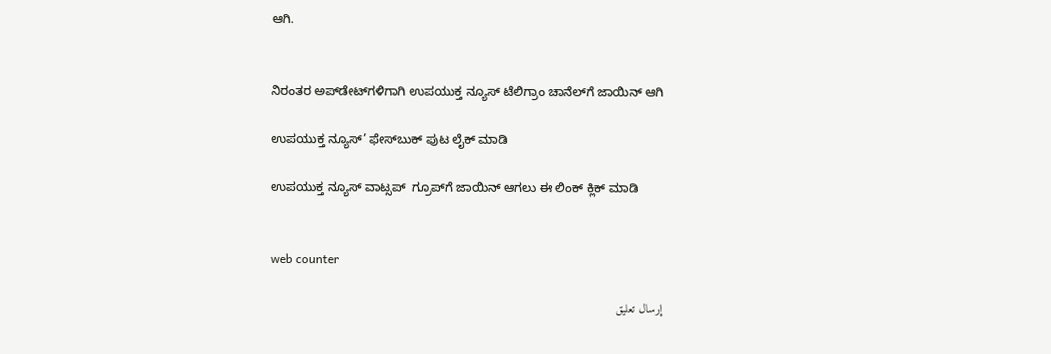ಆಗಿ.


ನಿರಂತರ ಅಪ್‌ಡೇಟ್‌ಗಳಿಗಾಗಿ ಉಪಯುಕ್ತ ನ್ಯೂಸ್‌ ಟೆಲಿಗ್ರಾಂ ಚಾನೆಲ್‌ಗೆ ಜಾಯಿನ್‌ ಆಗಿ

ಉಪಯುಕ್ತ ನ್ಯೂಸ್‌’ ಫೇಸ್‌ಬುಕ್ ಪುಟ ಲೈಕ್ ಮಾಡಿ

ಉಪಯುಕ್ತ ನ್ಯೂಸ್‌ ವಾಟ್ಸಪ್‌  ಗ್ರೂಪ್‌ಗೆ ಜಾಯಿನ್ ಆಗಲು ಈ ಲಿಂಕ್ ಕ್ಲಿಕ್ ಮಾಡಿ


web counter

إرسال تعليق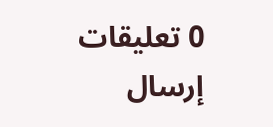0 تعليقات
إرسال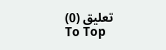تعليق (0)
To Top